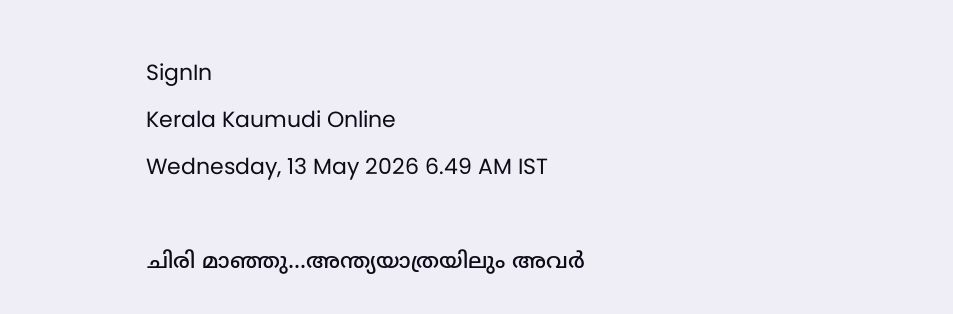SignIn
Kerala Kaumudi Online
Wednesday, 13 May 2026 6.49 AM IST

ചിരി മാഞ്ഞു...അന്ത്യയാത്രയിലും അവർ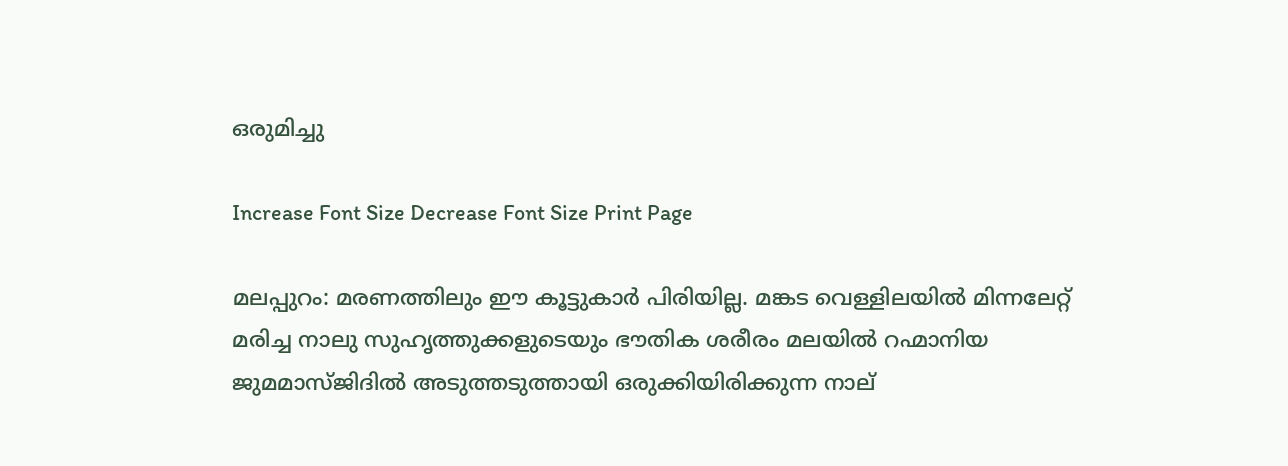ഒരുമിച്ചു

Increase Font Size Decrease Font Size Print Page

മലപ്പുറം: മരണത്തിലും ഈ കൂട്ടുകാർ പിരിയില്ല. മങ്കട വെള്ളിലയിൽ മിന്നലേറ്റ് മരിച്ച നാലു സുഹൃത്തുക്കളുടെയും ഭൗതിക ശരീരം മലയിൽ റഹ്മാനിയ ജുമമാസ്ജിദിൽ അടുത്തടുത്തായി ഒരുക്കിയിരിക്കുന്ന നാല്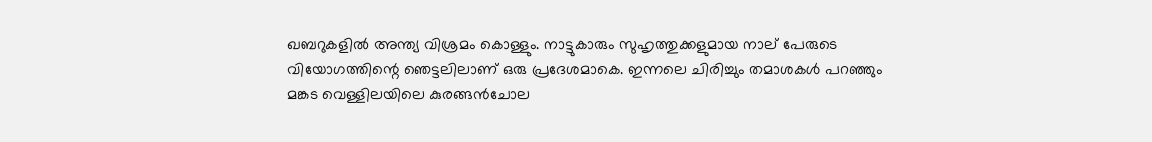ഖബറുകളിൽ അന്ത്യ വിശ്രമം കൊള്ളും. നാട്ടുകാരും സുഹൃത്തുക്കളുമായ നാല് പേരുടെ വിയോഗത്തിന്റെ ഞെട്ടലിലാണ്‌ ഒരു പ്രദേശമാകെ. ഇന്നലെ ചിരിച്ചും തമാശകൾ പറഞ്ഞും മങ്കട വെള്ളിലയിലെ കുരങ്ങൻചോല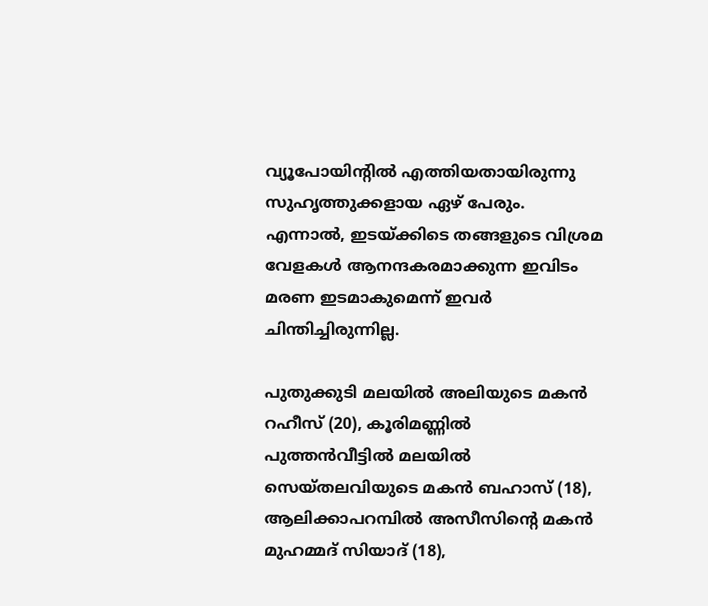വ്യൂപോയിന്റിൽ എത്തിയതായിരുന്നു സുഹൃത്തുക്കളായ ഏഴ് പേരും. എന്നാൽ, ഇടയ്ക്കിടെ തങ്ങളുടെ വിശ്രമ വേളകൾ ആനന്ദകരമാക്കുന്ന ഇവിടം മരണ ഇടമാകുമെന്ന് ഇവർ ചിന്തിച്ചിരുന്നില്ല.

പുതുക്കുടി മലയിൽ അലിയുടെ മകൻ റഹീസ് (20), കൂരിമണ്ണിൽ പുത്തൻവീട്ടിൽ മലയിൽ സെയ്തലവിയുടെ മകൻ ബഹാസ് (18), ആലിക്കാപറമ്പിൽ അസീസിന്റെ മകൻ മുഹമ്മദ് സിയാദ് (18),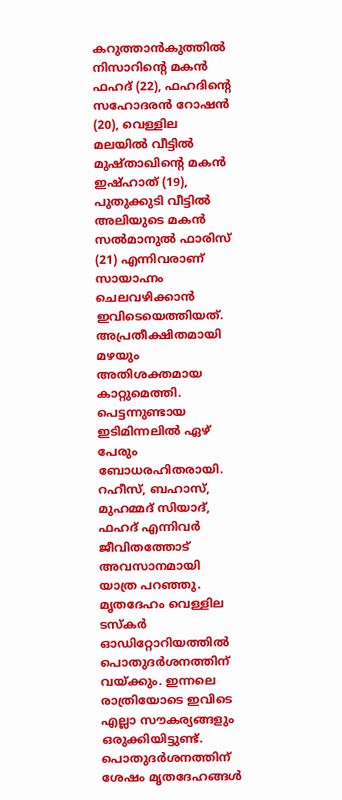കറുത്താൻകുത്തിൽ നിസാറിന്റെ മകൻ ഫഹദ് (22), ഫഹദിന്റെ സഹോദരൻ റോഷൻ (20), വെള്ളില മലയിൽ വീട്ടിൽ മുഷ്താഖിന്റെ മകൻ ഇഷ്ഹാത് (19), പുതുക്കുടി വീട്ടിൽ അലിയുടെ മകൻ സൽമാനുൽ ഫാരിസ് (21) എന്നിവരാണ് സായാഹ്നം ചെലവഴിക്കാൻ ഇവിടെയെത്തിയത്. അപ്രതീക്ഷിതമായി മഴയും അതിശക്തമായ കാറ്റുമെത്തി. പെട്ടന്നുണ്ടായ ഇടിമിന്നലിൽ ഏഴ് പേരും ബോധരഹിതരായി. റഹീസ്, ബഹാസ്, മുഹമ്മദ് സിയാദ്, ഫഹദ് എന്നിവർ ജീവിതത്തോട് അവസാനമായി യാത്ര പറഞ്ഞു. മൃതദേഹം വെള്ളില ടസ്‌കർ ഓഡിറ്റോറിയത്തിൽ പൊതുദർശനത്തിന് വയ്ക്കും. ഇന്നലെ രാത്രിയോടെ ഇവിടെ എല്ലാ സൗകര്യങ്ങളും ഒരുക്കിയിട്ടുണ്ട്. പൊതുദർശനത്തിന് ശേഷം മൃതദേഹങ്ങൾ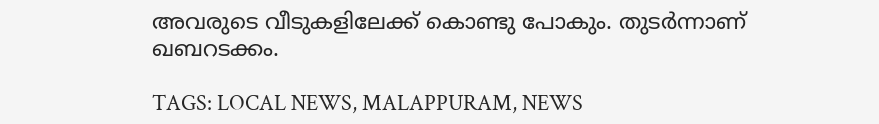അവരുടെ വീടുകളിലേക്ക് കൊണ്ടു പോകും. തുടർന്നാണ് ഖബറടക്കം.

TAGS: LOCAL NEWS, MALAPPURAM, NEWS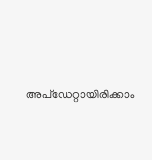അപ്ഡേറ്റായിരിക്കാം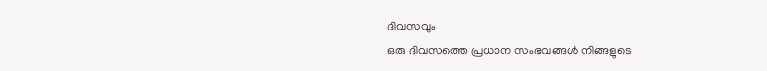ദിവസവും
ഒരു ദിവസത്തെ പ്രധാന സംഭവങ്ങൾ നിങ്ങളുടെ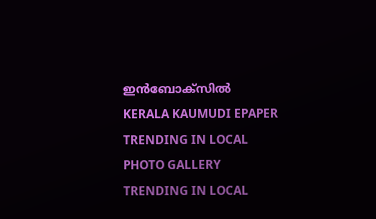ഇൻബോക്സിൽ
KERALA KAUMUDI EPAPER
TRENDING IN LOCAL
PHOTO GALLERY
TRENDING IN LOCAL